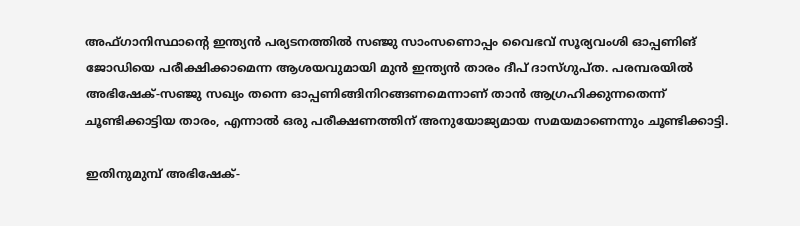അഫ്ഗാനിസ്ഥാന്റെ ഇന്ത്യന്‍ പര്യടനത്തില്‍ സഞ്ജു സാംസണൊപ്പം വൈഭവ് സൂര്യവംശി ഓപ്പണിങ് ജോഡിയെ പരീക്ഷിക്കാമെന്ന ആശയവുമായി മുന്‍ ഇന്ത്യന്‍ താരം ദീപ് ദാസ്ഗുപ്ത. പരമ്പരയില്‍ അഭിഷേക്-സഞ്ജു സഖ്യം തന്നെ ഓപ്പണിങ്ങിനിറങ്ങണമെന്നാണ് താന്‍ ആഗ്രഹിക്കുന്നതെന്ന് ചൂണ്ടിക്കാട്ടിയ താരം, എന്നാല്‍ ഒരു പരീക്ഷണത്തിന് അനുയോജ്യമായ സമയമാണെന്നും ചൂണ്ടിക്കാട്ടി.

ഇതിനുമുമ്പ് അഭിഷേക്-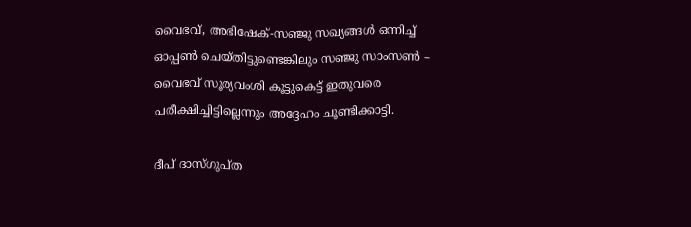വൈഭവ്, അഭിഷേക്-സഞ്ജു സഖ്യങ്ങള്‍ ഒന്നിച്ച് ഓപ്പണ്‍ ചെയ്തിട്ടുണ്ടെങ്കിലും സഞ്ജു സാംസണ്‍ – വൈഭവ് സൂര്യവംശി കൂട്ടുകെട്ട് ഇതുവരെ പരീക്ഷിച്ചിട്ടില്ലെന്നും അദ്ദേഹം ചൂണ്ടിക്കാട്ടി.

ദീപ് ദാസ്ഗുപ്ത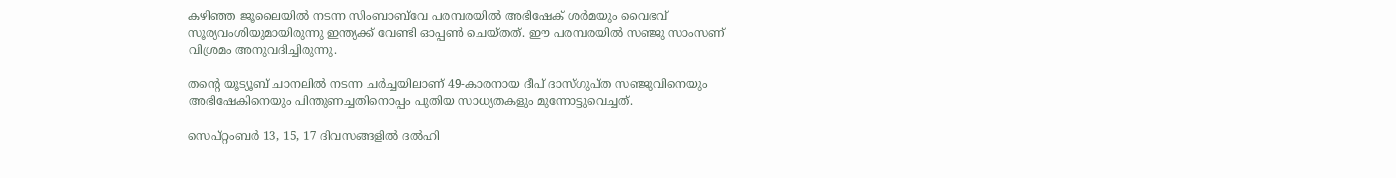കഴിഞ്ഞ ജൂലൈയില്‍ നടന്ന സിംബാബ്‌വേ പരമ്പരയില്‍ അഭിഷേക് ശര്‍മയും വൈഭവ് സൂര്യവംശിയുമായിരുന്നു ഇന്ത്യക്ക് വേണ്ടി ഓപ്പണ്‍ ചെയ്തത്. ഈ പരമ്പരയില്‍ സഞ്ജു സാംസണ് വിശ്രമം അനുവദിച്ചിരുന്നു.

തന്റെ യൂട്യൂബ് ചാനലില്‍ നടന്ന ചര്‍ച്ചയിലാണ് 49-കാരനായ ദീപ് ദാസ്ഗുപ്ത സഞ്ജുവിനെയും അഭിഷേകിനെയും പിന്തുണച്ചതിനൊപ്പം പുതിയ സാധ്യതകളും മുന്നോട്ടുവെച്ചത്.

സെപ്റ്റംബര്‍ 13, 15, 17 ദിവസങ്ങളില്‍ ദല്‍ഹി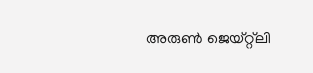അരുണ്‍ ജെയ്റ്റ്‌ലി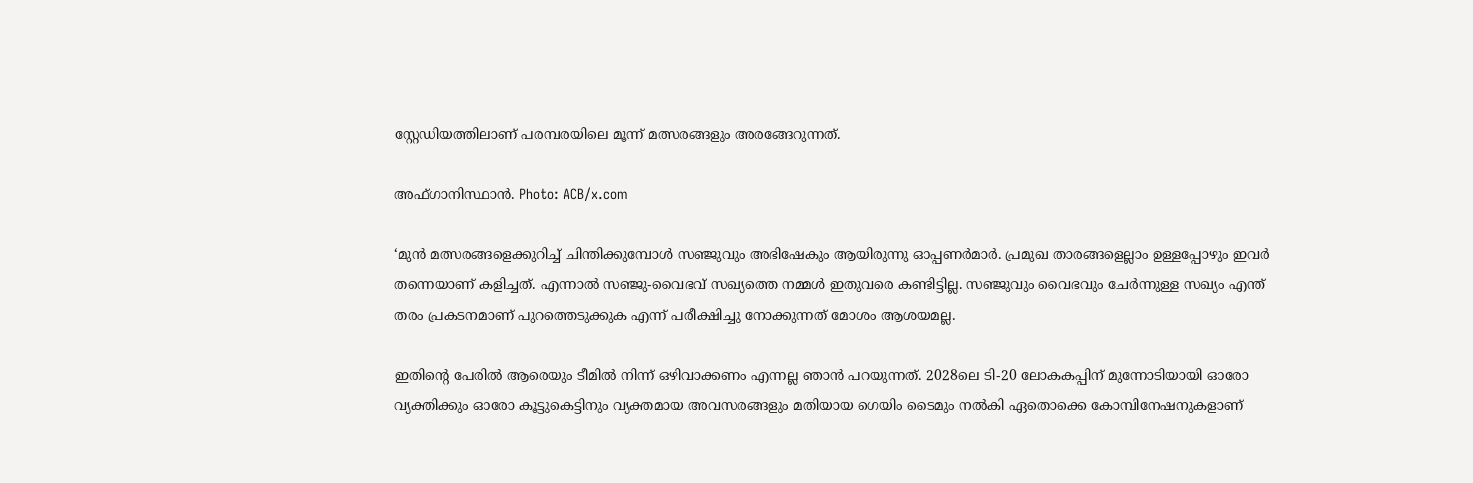സ്റ്റേഡിയത്തിലാണ് പരമ്പരയിലെ മൂന്ന് മത്സരങ്ങളും അരങ്ങേറുന്നത്.

അഫ്ഗാനിസ്ഥാന്‍. Photo: ACB/x.com

‘മുന്‍ മത്സരങ്ങളെക്കുറിച്ച് ചിന്തിക്കുമ്പോള്‍ സഞ്ജുവും അഭിഷേകും ആയിരുന്നു ഓപ്പണര്‍മാര്‍. പ്രമുഖ താരങ്ങളെല്ലാം ഉള്ളപ്പോഴും ഇവര്‍ തന്നെയാണ് കളിച്ചത്. എന്നാല്‍ സഞ്ജു-വൈഭവ് സഖ്യത്തെ നമ്മള്‍ ഇതുവരെ കണ്ടിട്ടില്ല. സഞ്ജുവും വൈഭവും ചേര്‍ന്നുള്ള സഖ്യം എന്ത് തരം പ്രകടനമാണ് പുറത്തെടുക്കുക എന്ന് പരീക്ഷിച്ചു നോക്കുന്നത് മോശം ആശയമല്ല.

ഇതിന്റെ പേരില്‍ ആരെയും ടീമില്‍ നിന്ന് ഒഴിവാക്കണം എന്നല്ല ഞാന്‍ പറയുന്നത്. 2028ലെ ടി-20 ലോകകപ്പിന് മുന്നോടിയായി ഓരോ വ്യക്തിക്കും ഓരോ കൂട്ടുകെട്ടിനും വ്യക്തമായ അവസരങ്ങളും മതിയായ ഗെയിം ടൈമും നല്‍കി ഏതൊക്കെ കോമ്പിനേഷനുകളാണ്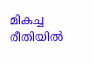മികച്ച രീതിയില്‍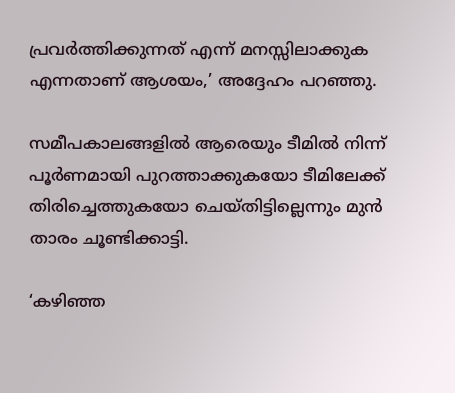പ്രവര്‍ത്തിക്കുന്നത് എന്ന് മനസ്സിലാക്കുക എന്നതാണ് ആശയം,’ അദ്ദേഹം പറഞ്ഞു.

സമീപകാലങ്ങളില്‍ ആരെയും ടീമില്‍ നിന്ന് പൂര്‍ണമായി പുറത്താക്കുകയോ ടീമിലേക്ക് തിരിച്ചെത്തുകയോ ചെയ്തിട്ടില്ലെന്നും മുന്‍ താരം ചൂണ്ടിക്കാട്ടി.

‘കഴിഞ്ഞ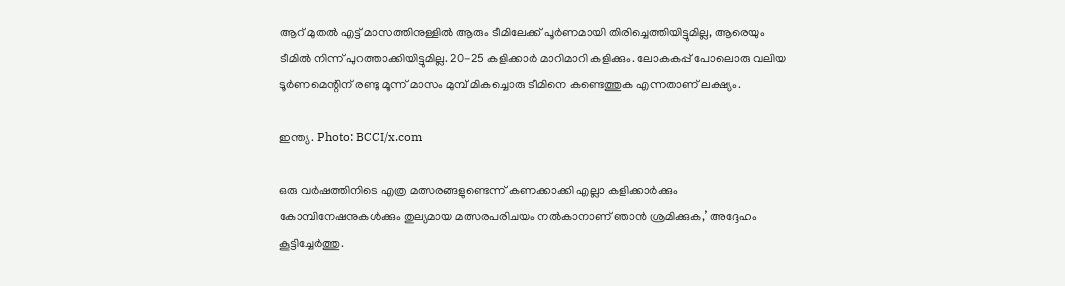ആറ് മുതല്‍ എട്ട് മാസത്തിനുള്ളില്‍ ആരും ടീമിലേക്ക് പൂര്‍ണമായി തിരിച്ചെത്തിയിട്ടുമില്ല, ആരെയും ടീമില്‍ നിന്ന് പുറത്താക്കിയിട്ടുമില്ല. 20-25 കളിക്കാര്‍ മാറിമാറി കളിക്കും. ലോകകപ്പ് പോലൊരു വലിയ ടൂര്‍ണമെന്റിന് രണ്ടു മൂന്ന് മാസം മുമ്പ് മികച്ചൊരു ടീമിനെ കണ്ടെത്തുക എന്നതാണ് ലക്ഷ്യം.

ഇന്ത്യ. Photo: BCCI/x.com

ഒരു വര്‍ഷത്തിനിടെ എത്ര മത്സരങ്ങളുണ്ടെന്ന് കണക്കാക്കി എല്ലാ കളിക്കാര്‍ക്കും കോമ്പിനേഷനുകള്‍ക്കും തുല്യമായ മത്സരപരിചയം നല്‍കാനാണ് ഞാന്‍ ശ്രമിക്കുക,’ അദ്ദേഹം കൂട്ടിച്ചേര്‍ത്തു.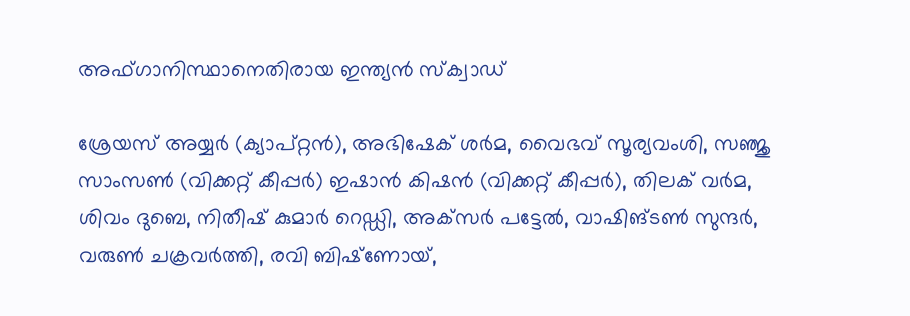അഫ്ഗാനിസ്ഥാനെതിരായ ഇന്ത്യന്‍ സ്‌ക്വാഡ്

ശ്രേയസ് അയ്യര്‍ (ക്യാപ്റ്റന്‍), അഭിഷേക് ശര്‍മ, വൈഭവ് സൂര്യവംശി, സഞ്ജു സാംസണ്‍ (വിക്കറ്റ് കീപ്പര്‍) ഇഷാന്‍ കിഷന്‍ (വിക്കറ്റ് കീപ്പര്‍), തിലക് വര്‍മ, ശിവം ദുബെ, നിതീഷ് കുമാര്‍ റെഡ്ഡി, അക്‌സര്‍ പട്ടേല്‍, വാഷിങ്ടണ്‍ സുന്ദര്‍, വരുണ്‍ ചക്രവര്‍ത്തി, രവി ബിഷ്‌ണോയ്,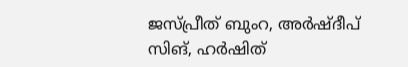ജസ്പ്രീത് ബുംറ, അര്‍ഷ്ദീപ് സിങ്, ഹര്‍ഷിത്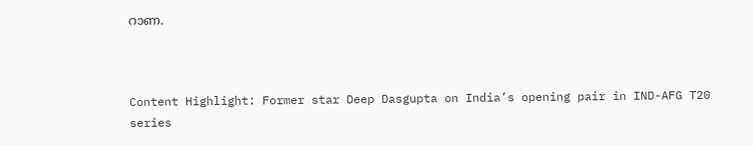റാണ.



Content Highlight: Former star Deep Dasgupta on India’s opening pair in IND-AFG T20 series